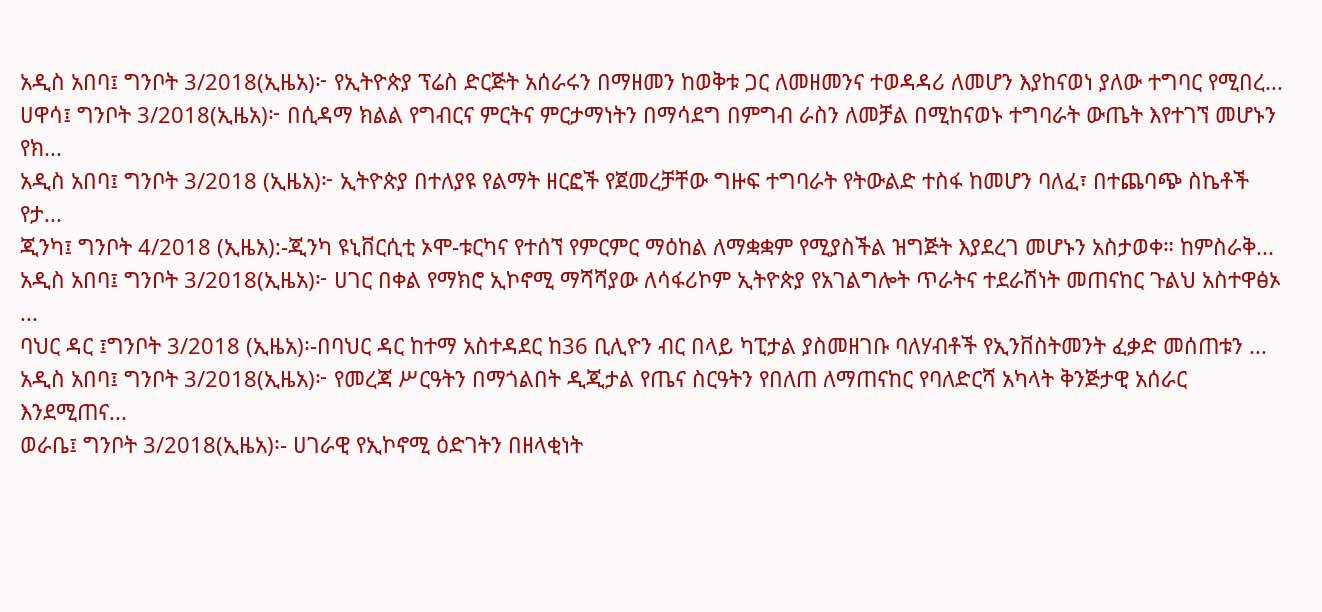አዲስ አበባ፤ ግንቦት 3/2018(ኢዜአ)፦ የኢትዮጵያ ፕሬስ ድርጅት አሰራሩን በማዘመን ከወቅቱ ጋር ለመዘመንና ተወዳዳሪ ለመሆን እያከናወነ ያለው ተግባር የሚበረ...
ሀዋሳ፤ ግንቦት 3/2018(ኢዜአ)፦ በሲዳማ ክልል የግብርና ምርትና ምርታማነትን በማሳደግ በምግብ ራስን ለመቻል በሚከናወኑ ተግባራት ውጤት እየተገኘ መሆኑን የክ...
አዲስ አበባ፤ ግንቦት 3/2018 (ኢዜአ)፦ ኢትዮጵያ በተለያዩ የልማት ዘርፎች የጀመረቻቸው ግዙፍ ተግባራት የትውልድ ተስፋ ከመሆን ባለፈ፣ በተጨባጭ ስኬቶች የታ...
ጂንካ፤ ግንቦት 4/2018 (ኢዜአ):-ጂንካ ዩኒቨርሲቲ ኦሞ-ቱርካና የተሰኘ የምርምር ማዕከል ለማቋቋም የሚያስችል ዝግጅት እያደረገ መሆኑን አስታወቀ። ከምስራቅ...
አዲስ አበባ፤ ግንቦት 3/2018(ኢዜአ)፦ ሀገር በቀል የማክሮ ኢኮኖሚ ማሻሻያው ለሳፋሪኮም ኢትዮጵያ የአገልግሎት ጥራትና ተደራሽነት መጠናከር ጉልህ አስተዋፅኦ ...
ባህር ዳር ፤ግንቦት 3/2018 (ኢዜአ)፡-በባህር ዳር ከተማ አስተዳደር ከ36 ቢሊዮን ብር በላይ ካፒታል ያስመዘገቡ ባለሃብቶች የኢንቨስትመንት ፈቃድ መሰጠቱን ...
አዲስ አበባ፤ ግንቦት 3/2018(ኢዜአ)፦ የመረጃ ሥርዓትን በማጎልበት ዲጂታል የጤና ስርዓትን የበለጠ ለማጠናከር የባለድርሻ አካላት ቅንጅታዊ አሰራር እንደሚጠና...
ወራቤ፤ ግንቦት 3/2018(ኢዜአ)፡- ሀገራዊ የኢኮኖሚ ዕድገትን በዘላቂነት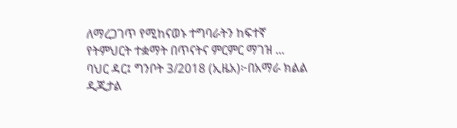ለማረጋገጥ የሚከናወኑ ተግባራትን ከፍተኛ የትምህርት ተቋማት በጥናትና ምርምር ማገዝ ...
ባህር ዳር፤ ግንቦት 3/2018 (ኢዜአ)፦በአማራ ክልል ዲጂታል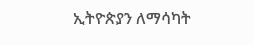ኢትዮጵያን ለማሳካት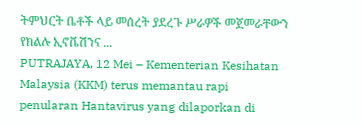ትምህርት ቤቶች ላይ መሰረት ያደረጉ ሥራዎች መጀመራቸውን የክልሉ ኢኖቬሽንና ...
PUTRAJAYA, 12 Mei – Kementerian Kesihatan Malaysia (KKM) terus memantau rapi penularan Hantavirus yang dilaporkan di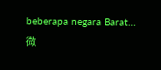beberapa negara Barat…
微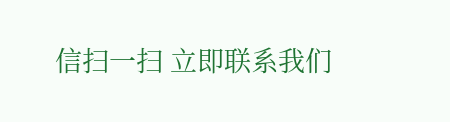信扫一扫 立即联系我们